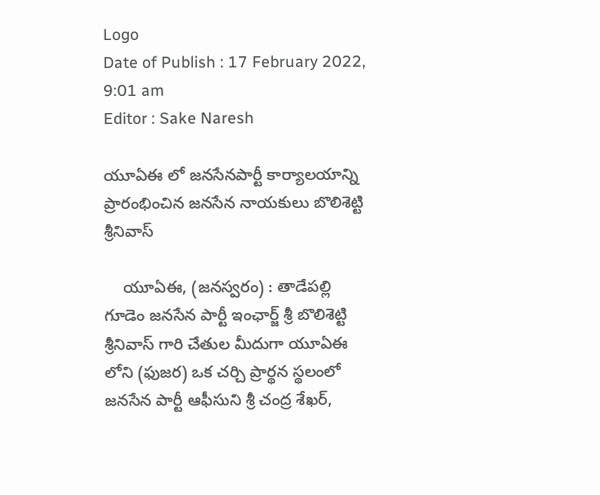Logo
Date of Publish : 17 February 2022, 9:01 am
Editor : Sake Naresh

యూఏఈ లో జనసేనపార్టీ కార్యాలయాన్ని ప్రారంభించిన జనసేన నాయకులు బొలిశెట్టి శ్రీనివాస్

    యూఏఈ, (జనస్వరం) : తాడేపల్లి గూడెం జనసేన పార్టీ ఇంఛార్జ్ శ్రీ బొలిశెట్టి శ్రీనివాస్ గారి చేతుల మీదుగా యూఏఈ లోని (ఫుజర) ఒక చర్చి ప్రార్థన స్థలంలో జనసేన పార్టీ ఆఫీసుని శ్రీ చంద్ర శేఖర్,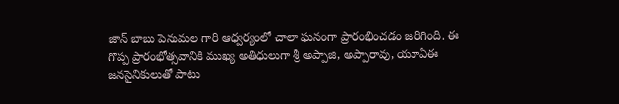జాన్ బాబు పెనుమల గారి ఆధ్వర్యంలో చాలా ఘనంగా ప్రారంభించడం జరిగింది. ఈ గొప్ప ప్రారంభోత్సవానికి ముఖ్య అతిధులుగా శ్రీ అప్పాజి, అప్పారావు, యూఏఈ జనసైనికులుతో పాటు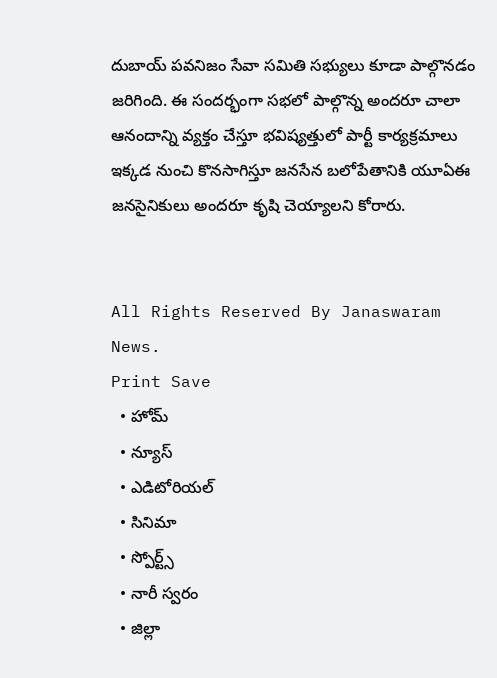దుబాయ్ పవనిజం సేవా సమితి సభ్యులు కూడా పాల్గొనడం జరిగింది. ఈ సందర్భంగా సభలో పాల్గొన్న అందరూ చాలా ఆనందాన్ని వ్యక్తం చేస్తూ భవిష్యత్తులో పార్టీ కార్యక్రమాలు ఇక్కడ నుంచి కొనసాగిస్తూ జనసేన బలోపేతానికి యూఏఈ జనసైనికులు అందరూ కృషి చెయ్యాలని కోరారు.


All Rights Reserved By Janaswaram News.
Print Save
  • హోమ్
  • న్యూస్
  • ఎడిటోరియల్
  • సినిమా
  • స్పోర్ట్స్
  • నారీ స్వరం
  • జిల్లా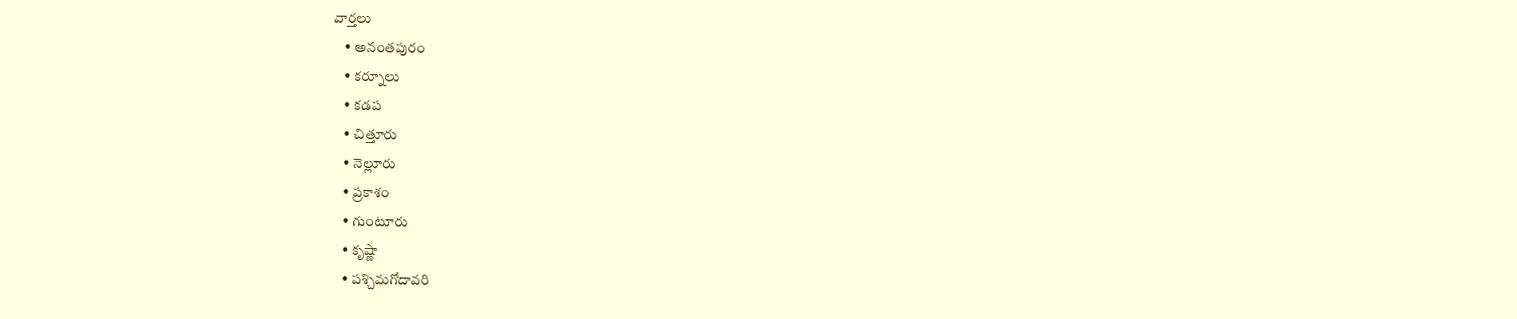వార్తలు
    • అనంతపురం
    • కర్నూలు
    • కడప
    • చిత్తూరు
    • నెల్లూరు
    • ప్రకాశం
    • గుంటూరు
    • కృష్ణా
    • పశ్చిమగోదావరి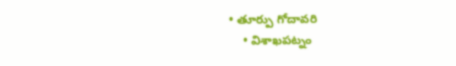• తూర్పు గోదావరి
    • విశాఖపట్నం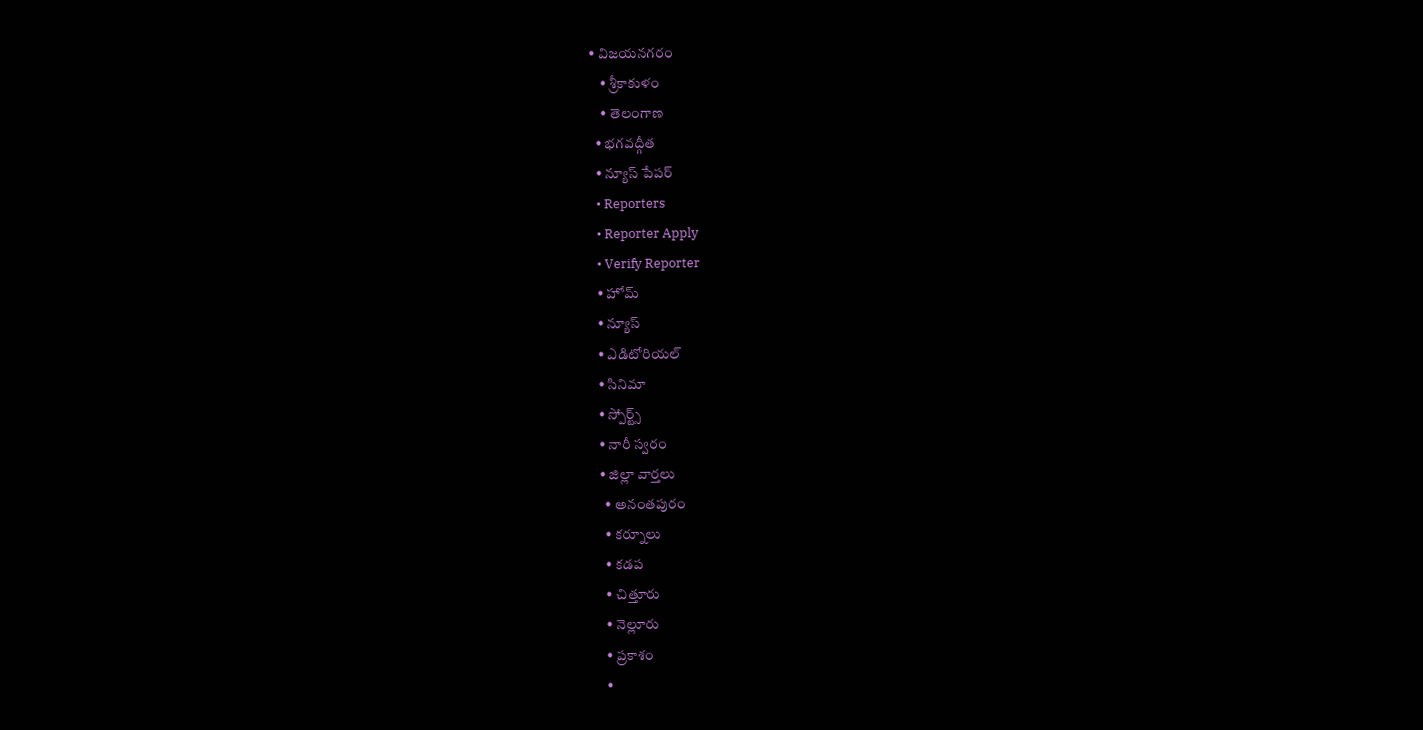• విజయనగరం
    • శ్రీకాకుళం
    • తెలంగాణ
  • భగవద్గీత
  • న్యూస్ పేపర్
  • Reporters
  • Reporter Apply
  • Verify Reporter
  • హోమ్
  • న్యూస్
  • ఎడిటోరియల్
  • సినిమా
  • స్పోర్ట్స్
  • నారీ స్వరం
  • జిల్లా వార్తలు
    • అనంతపురం
    • కర్నూలు
    • కడప
    • చిత్తూరు
    • నెల్లూరు
    • ప్రకాశం
    •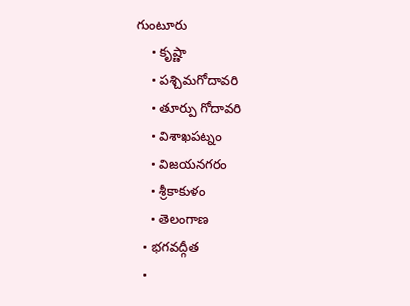గుంటూరు
    • కృష్ణా
    • పశ్చిమగోదావరి
    • తూర్పు గోదావరి
    • విశాఖపట్నం
    • విజయనగరం
    • శ్రీకాకుళం
    • తెలంగాణ
  • భగవద్గీత
  •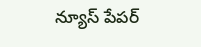న్యూస్ పేపర్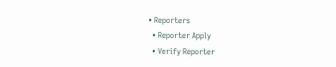• Reporters
  • Reporter Apply
  • Verify Reporter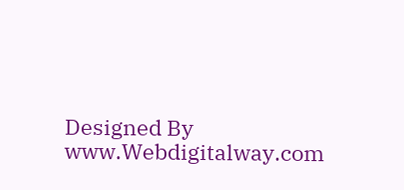Designed By www.Webdigitalway.com